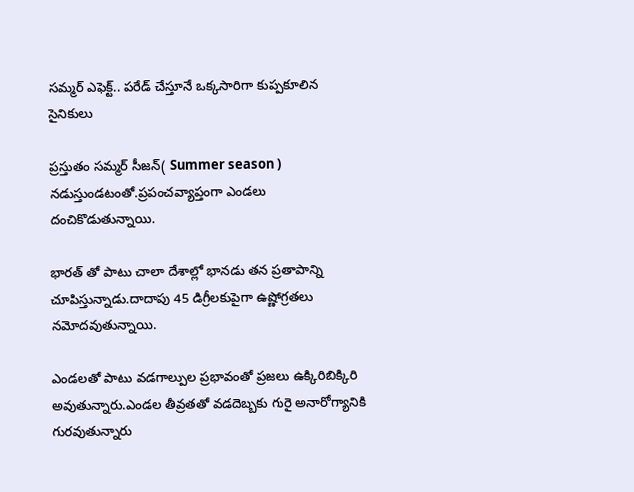సమ్మర్ ఎఫెక్ట్.. పరేడ్ చేస్తూనే ఒక్కసారిగా కుప్పకూలిన సైనికులు

ప్రస్తుతం సమ్మర్ సీజన్( Summer season ) నడుస్తుండటంతో.ప్రపంచవ్యాప్తంగా ఎండలు దంచికొడుతున్నాయి.

భారత్ తో పాటు చాలా దేశాల్లో భానడు తన ప్రతాపాన్ని చూపిస్తున్నాడు.దాదాపు 45 డిగ్రీలకుపైగా ఉష్ణోగ్రతలు నమోదవుతున్నాయి.

ఎండలతో పాటు వడగాల్పుల ప్రభావంతో ప్రజలు ఉక్కిరిబిక్కిరి అవుతున్నారు.ఎండల తీవ్రతతో వడదెబ్బకు గురై అనారోగ్యానికి గురవుతున్నారు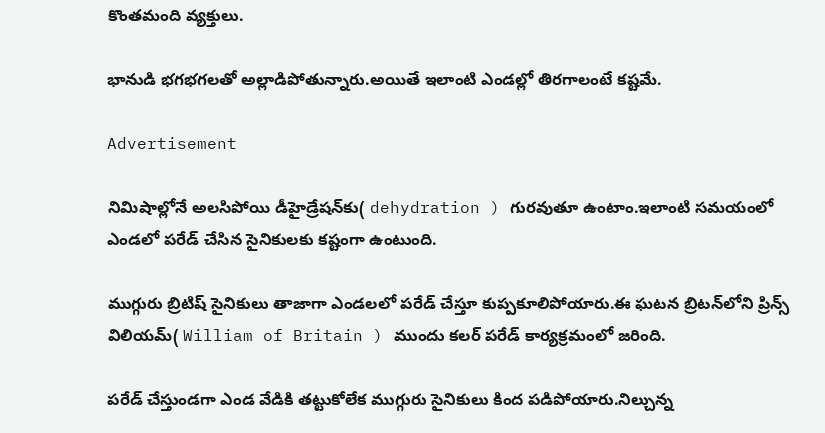కొంతమంది వ్యక్తులు.

భానుడి భగభగలతో అల్లాడిపోతున్నారు.అయితే ఇలాంటి ఎండల్లో తిరగాలంటే కష్టమే.

Advertisement

నిమిషాల్లోనే అలసిపోయి డీహైడ్రేషన్‌కు( dehydration ) గురవుతూ ఉంటాం.ఇలాంటి సమయంలో ఎండలో పరేడ్ చేసిన సైనికులకు కష్టంగా ఉంటుంది.

ముగ్గురు బ్రిటిష్ సైనికులు తాజాగా ఎండలలో పరేడ్ చేస్తూ కుప్పకూలిపోయారు.ఈ ఘటన బ్రిటన్‌లోని ప్రిన్స్ విలియమ్( William of Britain ) ముందు కలర్ పరేడ్ కార్యక్రమంలో జరింది.

పరేడ్ చేస్తుండగా ఎండ వేడికి తట్టుకోలేక ముగ్గురు సైనికులు కింద పడిపోయారు.నిల్చున్న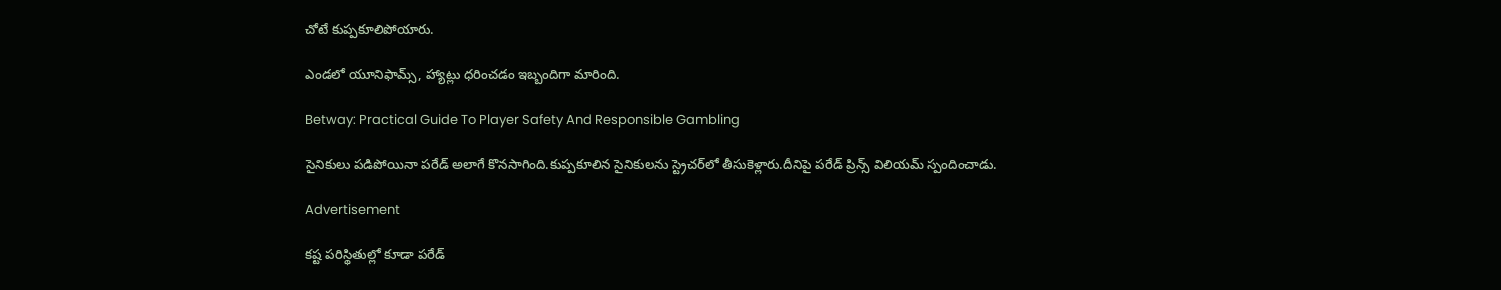చోటే కుప్పకూలిపోయారు.

ఎండలో యూనిఫామ్స్, హ్యాట్లు ధరించడం ఇబ్బందిగా మారింది.

Betway: Practical Guide To Player Safety And Responsible Gambling

సైనికులు పడిపోయినా పరేడ్ అలాగే కొనసాగింది.కుప్పకూలిన సైనికులను స్ట్రెచర్‌లో తీసుకెళ్లారు.దీనిపై పరేడ్ ప్రిన్స్ విలియమ్ స్పందించాడు.

Advertisement

కష్ట పరిస్థితుల్లో కూడా పరేడ్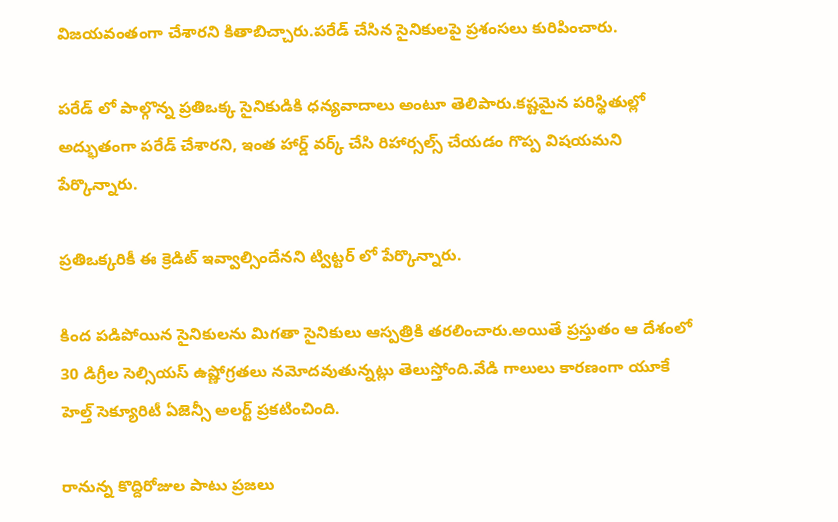విజయవంతంగా చేశారని కితాబిచ్చారు.పరేడ్ చేసిన సైనికులపై ప్రశంసలు కురిపించారు.

పరేడ్ లో పాల్గొన్న ప్రతిఒక్క సైనికుడికి ధన్యవాదాలు అంటూ తెలిపారు.కష్టమైన పరిస్థితుల్లో అద్భుతంగా పరేడ్ చేశారని, ఇంత హార్డ్ వర్క్ చేసి రిహార్సల్స్ చేయడం గొప్ప విషయమని పేర్కొన్నారు.

ప్రతిఒక్కరికీ ఈ క్రెడిట్ ఇవ్వాల్సిందేనని ట్విట్టర్ లో పేర్కొన్నారు.

కింద పడిపోయిన సైనికులను మిగతా సైనికులు ఆస్పత్రికి తరలించారు.అయితే ప్రస్తుతం ఆ దేశంలో 30 డిగ్రీల సెల్సియస్ ఉష్ణోగ్రతలు నమోదవుతున్నట్లు తెలుస్తోంది.వేడి గాలులు కారణంగా యూకే హెల్త్ సెక్యూరిటీ ఏజెన్సీ అలర్ట్ ప్రకటించింది.

రానున్న కొద్దిరోజుల పాటు ప్రజలు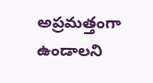అప్రమత్తంగా ఉండాలని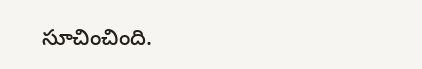సూచించింది.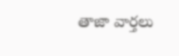తాజా వార్తలు